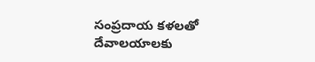సంప్రదాయ కళలతో దేవాలయాలకు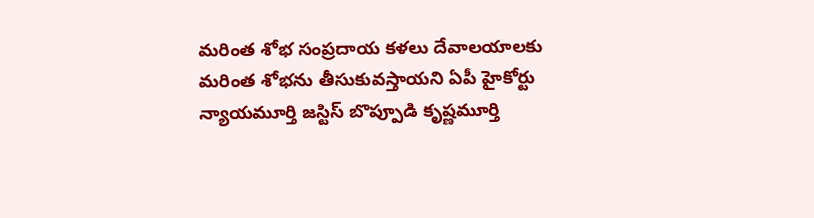మరింత శోభ సంప్రదాయ కళలు దేవాలయాలకు మరింత శోభను తీసుకువస్తాయని ఏపీ హైకోర్టు న్యాయమూర్తి జస్టిస్ బొప్పూడి కృష్ణమూర్తి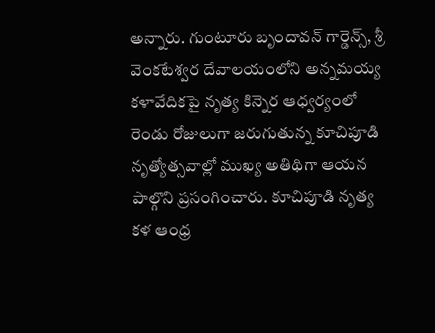అన్నారు. గుంటూరు బృందావన్ గార్డెన్స్, శ్రీ వెంకటేశ్వర దేవాలయంలోని అన్నమయ్య కళావేదికపై నృత్య కిన్నెర ఆధ్వర్యంలో రెండు రోజులుగా జరుగుతున్న కూచిపూడి నృత్యోత్సవాల్లో ముఖ్య అతిథిగా ఆయన పాల్గొని ప్రసంగించారు. కూచిపూడి నృత్య కళ ఆంధ్ర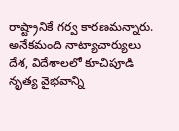రాష్ట్రానికే గర్వ కారణమన్నారు. అనేకమంది నాట్యాచార్యులు దేశ, విదేశాలలో కూచిపూడి నృత్య వైభవాన్ని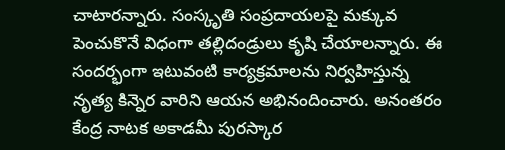చాటారన్నారు. సంస్కృతి సంప్రదాయలపై మక్కువ పెంచుకొనే విధంగా తల్లిదండ్రులు కృషి చేయాలన్నారు. ఈ సందర్భంగా ఇటువంటి కార్యక్రమాలను నిర్వహిస్తున్న నృత్య కిన్నెర వారిని ఆయన అభినందించారు. అనంతరం కేంద్ర నాటక అకాడమీ పురస్కార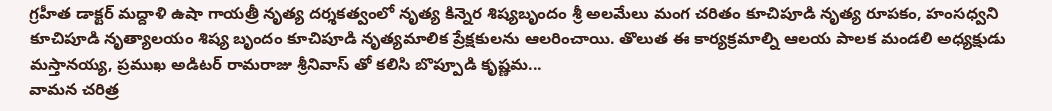గ్రహీత డాక్టర్ మద్దాళి ఉషా గాయత్రీ నృత్య దర్శకత్వంలో నృత్య కిన్నెర శిష్యబృందం శ్రీ అలమేలు మంగ చరితం కూచిపూడి నృత్య రూపకం, హంసధ్వని కూచిపూడి నృత్యాలయం శిష్య బృందం కూచిపూడి నృత్యమాలిక ప్రేక్షకులను ఆలరించాయి. తొలుత ఈ కార్యక్రమాల్ని ఆలయ పాలక మండలి అధ్యక్షుడు మస్తానయ్య, ప్రముఖ అడిటర్ రామరాజు శ్రీనివాస్ తో కలిసి బొప్పూడి కృష్ణమ...
వామన చరిత్ర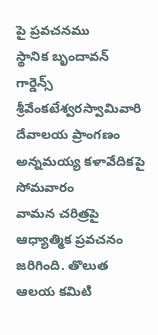పై ప్రవచనము
స్థానిక బృందావన్
గార్డెన్స్ శ్రీవేంకటేశ్వరస్వామివారి దేవాలయ ప్రాంగణం అన్నమయ్య కళావేదికపై సోమవారం
వామన చరిత్రపై ఆధ్యాత్మిక ప్రవచనం జరిగింది. తొలుత ఆలయ కమిటి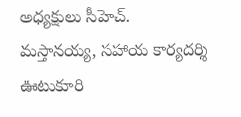అధ్యక్షులు సీహెచ్.
మస్తానయ్య, సహాయ కార్యదర్శి ఊటుకూరి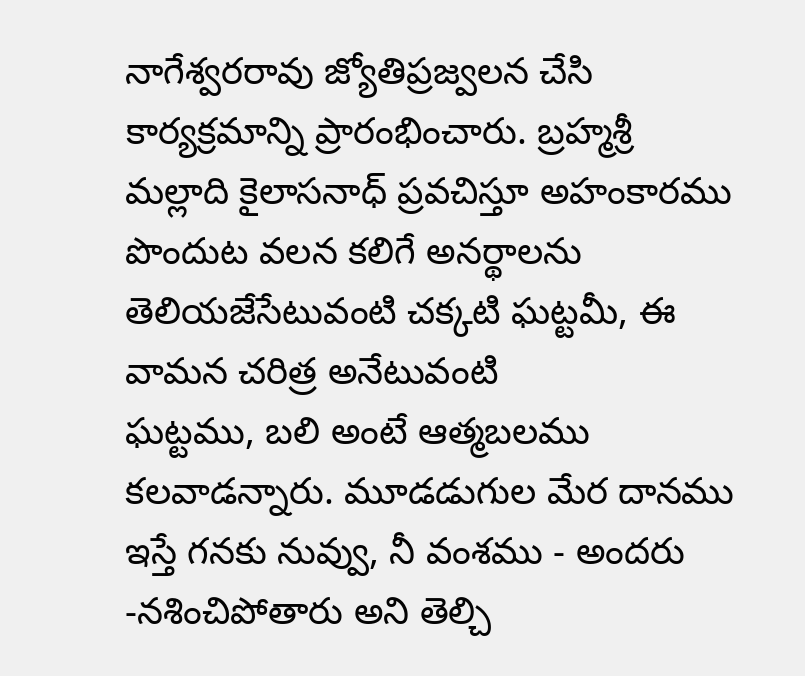నాగేశ్వరరావు జ్యోతిప్రజ్వలన చేసి
కార్యక్రమాన్ని ప్రారంభించారు. బ్రహ్మశ్రీ మల్లాది కైలాసనాధ్ ప్రవచిస్తూ అహంకారము
పొందుట వలన కలిగే అనర్థాలను తెలియజేసేటువంటి చక్కటి ఘట్టమీ, ఈ వామన చరిత్ర అనేటువంటి
ఘట్టము, బలి అంటే ఆత్మబలము కలవాడన్నారు. మూడడుగుల మేర దానము ఇస్తే గనకు నువ్వు, నీ వంశము - అందరు
-నశించిపోతారు అని తెల్చి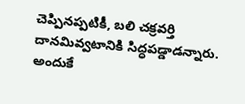చెప్పినప్పటికీ, బలి చక్రవర్తి దానమివ్వటానికి సిద్ధపడ్డాడన్నారు. అందుకే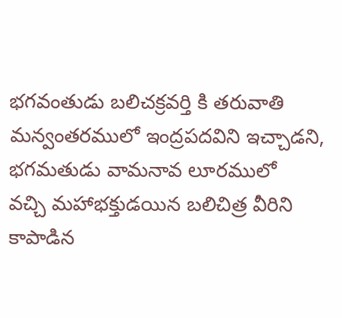భగవంతుడు బలిచక్రవర్తి కి తరువాతి మన్వంతరములో ఇంద్రపదవిని ఇచ్చాడని, భగమతుడు వామనావ లూరములో
వచ్చి మహాభక్తుడయిన బలిచిత్ర వీరిని కాపాడిన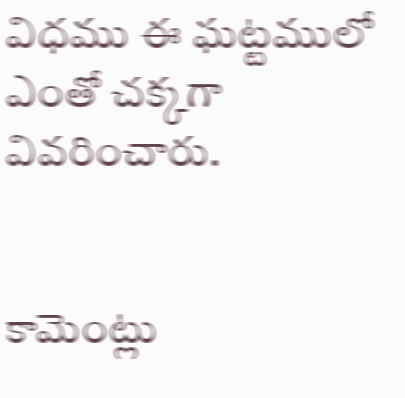విధము ఈ ఘట్టములో ఎంతో చక్కగా వివరించారు.


కామెంట్లు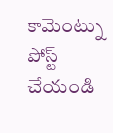కామెంట్ను పోస్ట్ చేయండి